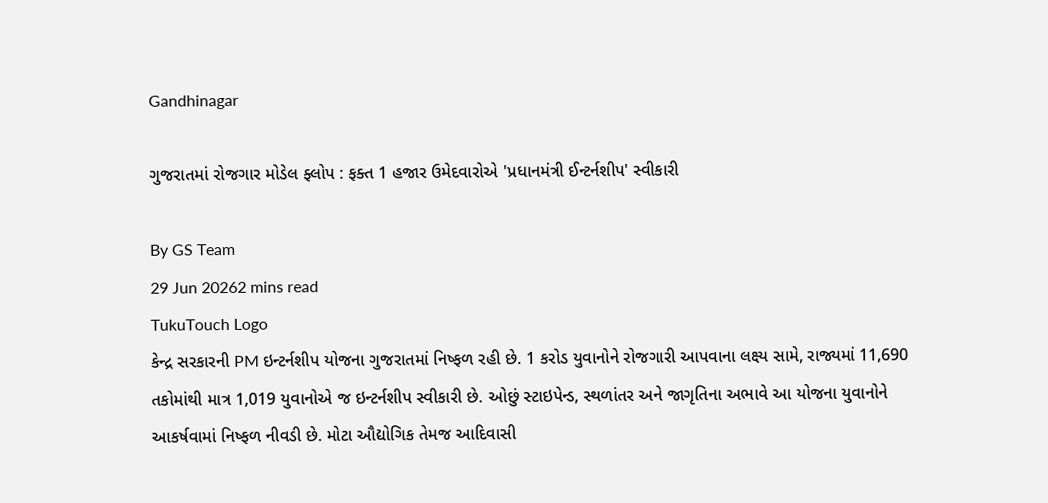Gandhinagar

ગુજરાતમાં રોજગાર મોડેલ ફ્લોપ : ફક્ત 1 હજાર ઉમેદવારોએ 'પ્રધાનમંત્રી ઈન્ટર્નશીપ' સ્વીકારી

By GS Team
29 Jun 20262 mins read
TukuTouch Logo
કેન્દ્ર સરકારની PM ઇન્ટર્નશીપ યોજના ગુજરાતમાં નિષ્ફળ રહી છે. 1 કરોડ યુવાનોને રોજગારી આપવાના લક્ષ્ય સામે, રાજ્યમાં 11,690 તકોમાંથી માત્ર 1,019 યુવાનોએ જ ઇન્ટર્નશીપ સ્વીકારી છે. ઓછું સ્ટાઇપેન્ડ, સ્થળાંતર અને જાગૃતિના અભાવે આ યોજના યુવાનોને આકર્ષવામાં નિષ્ફળ નીવડી છે. મોટા ઔદ્યોગિક તેમજ આદિવાસી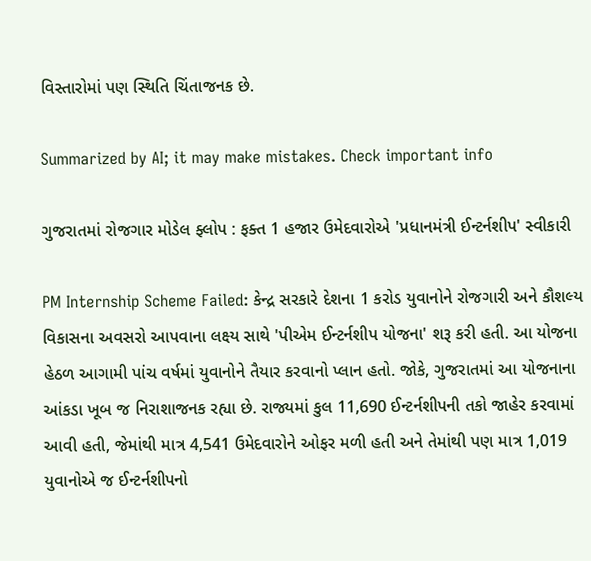વિસ્તારોમાં પણ સ્થિતિ ચિંતાજનક છે.

Summarized by AI; it may make mistakes. Check important info

ગુજરાતમાં રોજગાર મોડેલ ફ્લોપ : ફક્ત 1 હજાર ઉમેદવારોએ 'પ્રધાનમંત્રી ઈન્ટર્નશીપ' સ્વીકારી

PM Internship Scheme Failed: કેન્દ્ર સરકારે દેશના 1 કરોડ યુવાનોને રોજગારી અને કૌશલ્ય વિકાસના અવસરો આપવાના લક્ષ્ય સાથે 'પીએમ ઈન્ટર્નશીપ યોજના' શરૂ કરી હતી. આ યોજના હેઠળ આગામી પાંચ વર્ષમાં યુવાનોને તૈયાર કરવાનો પ્લાન હતો. જોકે, ગુજરાતમાં આ યોજનાના આંકડા ખૂબ જ નિરાશાજનક રહ્યા છે. રાજ્યમાં કુલ 11,690 ઈન્ટર્નશીપની તકો જાહેર કરવામાં આવી હતી, જેમાંથી માત્ર 4,541 ઉમેદવારોને ઓફર મળી હતી અને તેમાંથી પણ માત્ર 1,019 યુવાનોએ જ ઈન્ટર્નશીપનો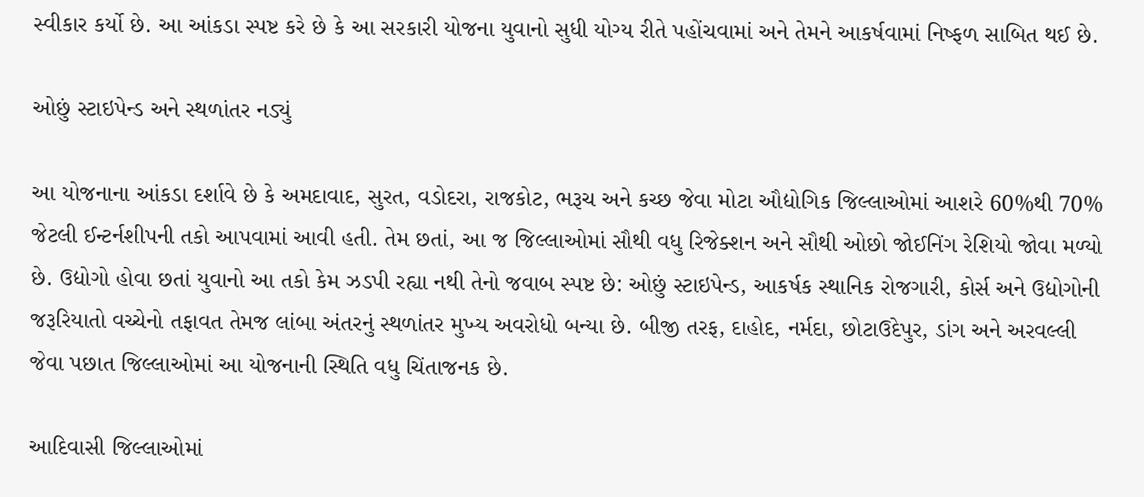સ્વીકાર કર્યો છે. આ આંકડા સ્પષ્ટ કરે છે કે આ સરકારી યોજના યુવાનો સુધી યોગ્ય રીતે પહોંચવામાં અને તેમને આકર્ષવામાં નિષ્ફળ સાબિત થઈ છે.

ઓછું સ્ટાઇપેન્ડ અને સ્થળાંતર નડ્યું

આ યોજનાના આંકડા દર્શાવે છે કે અમદાવાદ, સુરત, વડોદરા, રાજકોટ, ભરૂચ અને કચ્છ જેવા મોટા ઔદ્યોગિક જિલ્લાઓમાં આશરે 60%થી 70% જેટલી ઈન્ટર્નશીપની તકો આપવામાં આવી હતી. તેમ છતાં, આ જ જિલ્લાઓમાં સૌથી વધુ રિજેક્શન અને સૌથી ઓછો જોઈનિંગ રેશિયો જોવા મળ્યો છે. ઉદ્યોગો હોવા છતાં યુવાનો આ તકો કેમ ઝડપી રહ્યા નથી તેનો જવાબ સ્પષ્ટ છે: ઓછું સ્ટાઇપેન્ડ, આકર્ષક સ્થાનિક રોજગારી, કોર્સ અને ઉદ્યોગોની જરૂરિયાતો વચ્ચેનો તફાવત તેમજ લાંબા અંતરનું સ્થળાંતર મુખ્ય અવરોધો બન્યા છે. બીજી તરફ, દાહોદ, નર્મદા, છોટાઉદેપુર, ડાંગ અને અરવલ્લી જેવા પછાત જિલ્લાઓમાં આ યોજનાની સ્થિતિ વધુ ચિંતાજનક છે.

આદિવાસી જિલ્લાઓમાં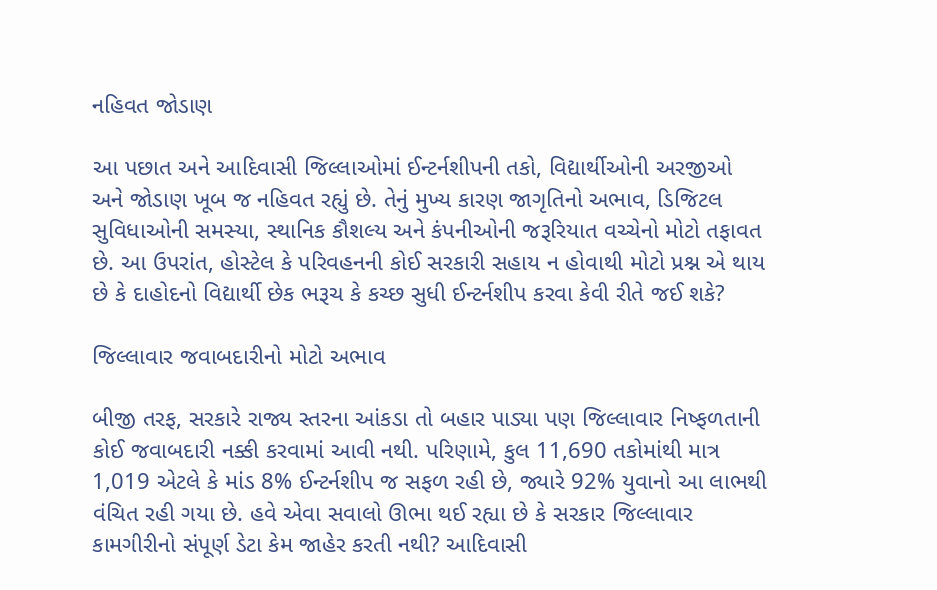નહિવત જોડાણ

આ પછાત અને આદિવાસી જિલ્લાઓમાં ઈન્ટર્નશીપની તકો, વિદ્યાર્થીઓની અરજીઓ અને જોડાણ ખૂબ જ નહિવત રહ્યું છે. તેનું મુખ્ય કારણ જાગૃતિનો અભાવ, ડિજિટલ સુવિધાઓની સમસ્યા, સ્થાનિક કૌશલ્ય અને કંપનીઓની જરૂરિયાત વચ્ચેનો મોટો તફાવત છે. આ ઉપરાંત, હોસ્ટેલ કે પરિવહનની કોઈ સરકારી સહાય ન હોવાથી મોટો પ્રશ્ન એ થાય છે કે દાહોદનો વિદ્યાર્થી છેક ભરૂચ કે કચ્છ સુધી ઈન્ટર્નશીપ કરવા કેવી રીતે જઈ શકે?

જિલ્લાવાર જવાબદારીનો મોટો અભાવ

બીજી તરફ, સરકારે રાજ્ય સ્તરના આંકડા તો બહાર પાડ્યા પણ જિલ્લાવાર નિષ્ફળતાની કોઈ જવાબદારી નક્કી કરવામાં આવી નથી. પરિણામે, કુલ 11,690 તકોમાંથી માત્ર 1,019 એટલે કે માંડ 8% ઈન્ટર્નશીપ જ સફળ રહી છે, જ્યારે 92% યુવાનો આ લાભથી વંચિત રહી ગયા છે. હવે એવા સવાલો ઊભા થઈ રહ્યા છે કે સરકાર જિલ્લાવાર કામગીરીનો સંપૂર્ણ ડેટા કેમ જાહેર કરતી નથી? આદિવાસી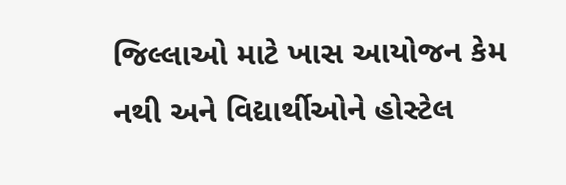જિલ્લાઓ માટે ખાસ આયોજન કેમ નથી અને વિદ્યાર્થીઓને હોસ્ટેલ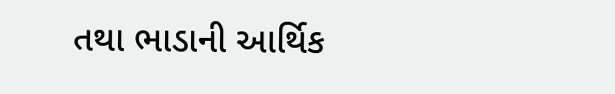તથા ભાડાની આર્થિક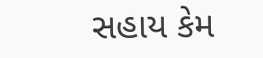સહાય કેમ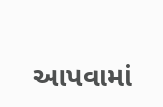આપવામાં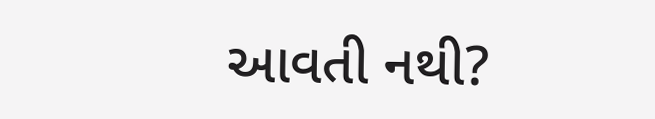આવતી નથી?